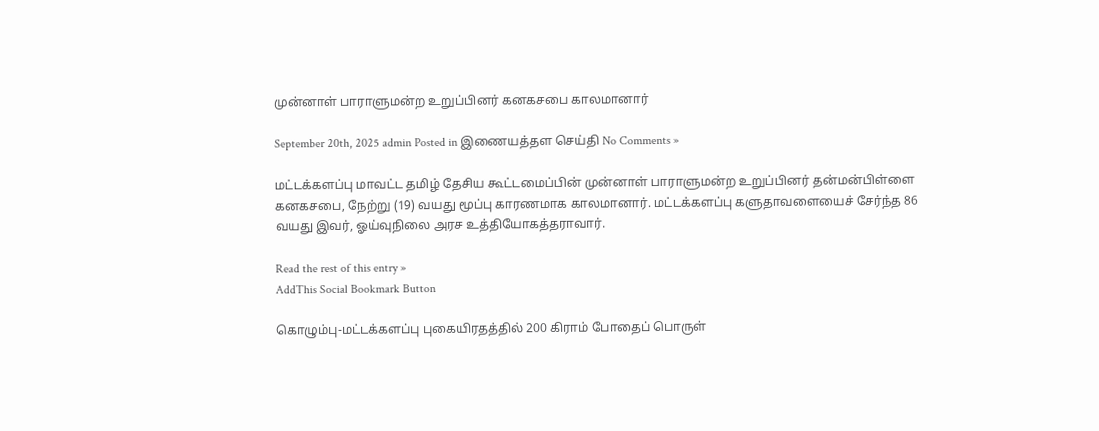முன்னாள் பாராளுமன்ற உறுப்பினர் கனகசபை காலமானார்

September 20th, 2025 admin Posted in இணையத்தள செய்தி No Comments »

மட்டக்களப்பு மாவட்ட தமிழ் தேசிய கூட்டமைப்பின் முன்னாள் பாராளுமன்ற உறுப்பினர் தன்மன்பிள்ளை கனகசபை, நேற்று (19) வயது மூப்பு காரணமாக காலமானார். மட்டக்களப்பு களுதாவளையைச் சேர்ந்த 86 வயது இவர், ஓய்வுநிலை அரச உத்தியோகத்தராவார்.

Read the rest of this entry »
AddThis Social Bookmark Button

கொழும்பு-மட்டக்களப்பு புகையிரதத்தில் 200 கிராம் போதைப் பொருள்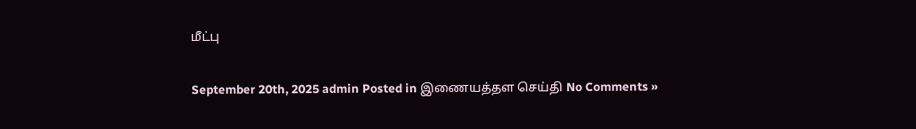மீட்பு

September 20th, 2025 admin Posted in இணையத்தள செய்தி No Comments »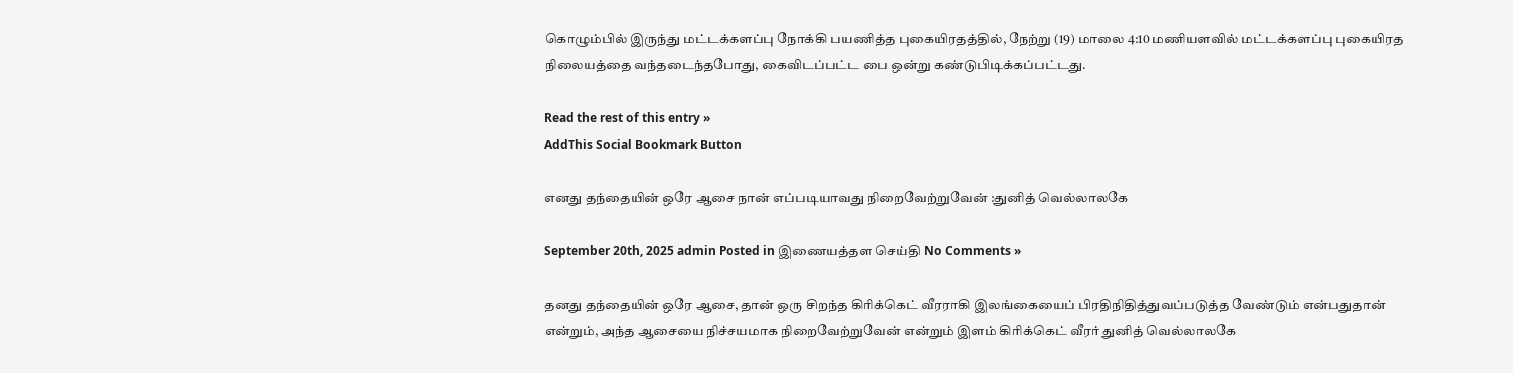கொழும்பில் இருந்து மட்டக்களப்பு நோக்கி பயணித்த புகையிரதத்தில், நேற்று (19) மாலை 4:10 மணியளவில் மட்டக்களப்பு புகையிரத நிலையத்தை வந்தடைந்தபோது, கைவிடப்பட்ட பை ஒன்று கண்டுபிடிக்கப்பட்டது.

Read the rest of this entry »
AddThis Social Bookmark Button

எனது தந்தையின் ஒரே ஆசை நான் எப்படியாவது நிறைவேற்றுவேன் :துனித் வெல்லாலகே

September 20th, 2025 admin Posted in இணையத்தள செய்தி No Comments »

தனது தந்தையின் ஒரே ஆசை, தான் ஒரு சிறந்த கிரிக்கெட் வீரராகி இலங்கையைப் பிரதிநிதித்துவப்படுத்த வேண்டும் என்பதுதான் என்றும், அந்த ஆசையை நிச்சயமாக நிறைவேற்றுவேன் என்றும் இளம் கிரிக்கெட் வீரர் துனித் வெல்லாலகே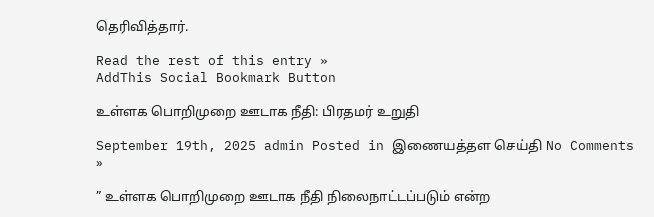தெரிவித்தார்.

Read the rest of this entry »
AddThis Social Bookmark Button

உள்ளக பொறிமுறை ஊடாக நீதி: பிரதமர் உறுதி

September 19th, 2025 admin Posted in இணையத்தள செய்தி No Comments »

” உள்ளக பொறிமுறை ஊடாக நீதி நிலைநாட்டப்படும் என்ற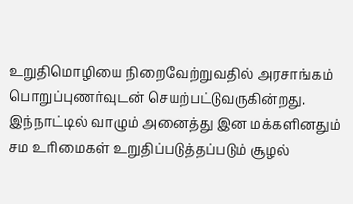உறுதிமொழியை நிறைவேற்றுவதில் அரசாங்கம் பொறுப்புணர்வுடன் செயற்பட்டுவருகின்றது. இந்நாட்டில் வாழும் அனைத்து இன மக்களினதும் சம உரிமைகள் உறுதிப்படுத்தப்படும் சூழல்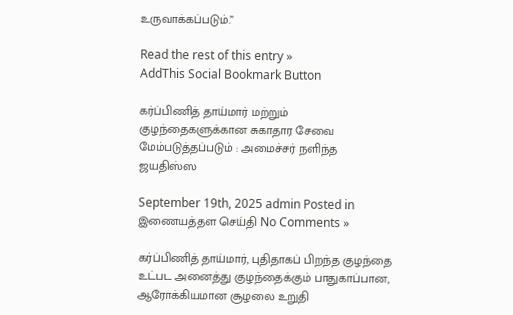உருவாக்கப்படும்.”

Read the rest of this entry »
AddThis Social Bookmark Button

கர்ப்பிணித் தாய்மார் மற்றும் குழந்தைகளுக்கான சுகாதார சேவை மேம்படுத்தப்படும் : அமைச்சர் நளிந்த ஜயதிஸ்ஸ

September 19th, 2025 admin Posted in இணையத்தள செய்தி No Comments »

கர்ப்பிணித் தாய்மார், புதிதாகப் பிறந்த குழந்தை உட்பட அனைத்து குழந்தைக்கும் பாதுகாப்பான, ஆரோக்கியமான சூழலை உறுதி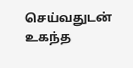செய்வதுடன் உகந்த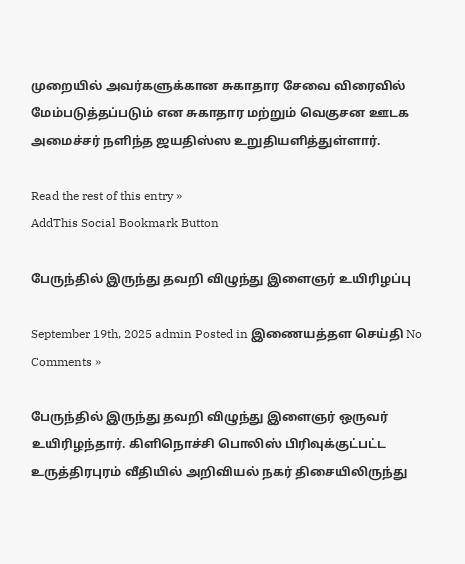முறையில் அவர்களுக்கான சுகாதார சேவை விரைவில் மேம்படுத்தப்படும் என சுகாதார மற்றும் வெகுசன ஊடக அமைச்சர் நளிந்த ஜயதிஸ்ஸ உறுதியளித்துள்ளார்.

Read the rest of this entry »
AddThis Social Bookmark Button

பேருந்தில் இருந்து தவறி விழுந்து இளைஞர் உயிரிழப்பு

September 19th, 2025 admin Posted in இணையத்தள செய்தி No Comments »

பேருந்தில் இருந்து தவறி விழுந்து இளைஞர் ஒருவர் உயிரிழந்தார். கிளிநொச்சி பொலிஸ் பிரிவுக்குட்பட்ட உருத்திரபுரம் வீதியில் அறிவியல் நகர் திசையிலிருந்து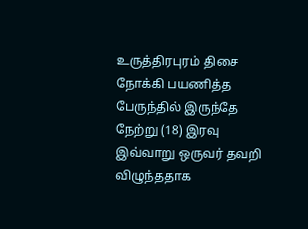உருத்திரபுரம் திசை நோக்கி பயணித்த பேருந்தில் இருந்தே நேற்று (18) இரவு இவ்வாறு ஒருவர் தவறி விழுந்ததாக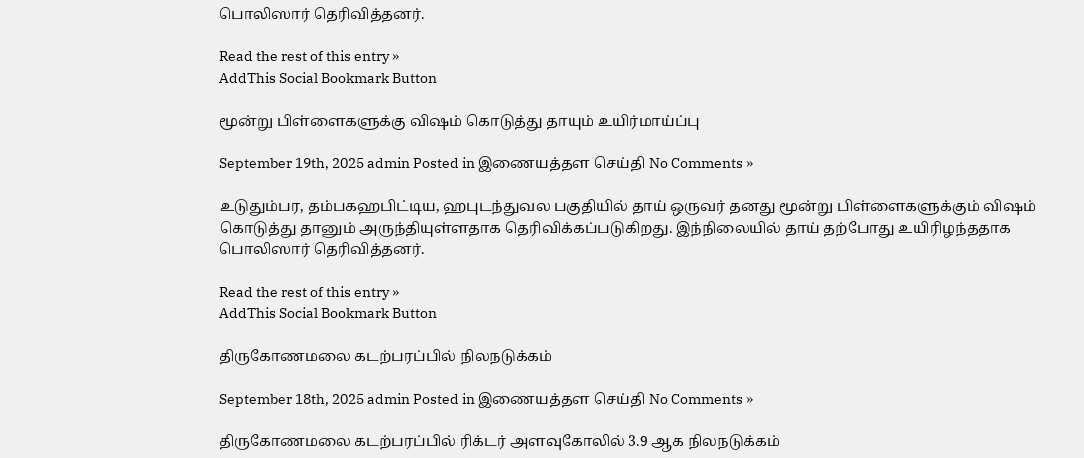பொலிஸார் தெரிவித்தனர்.

Read the rest of this entry »
AddThis Social Bookmark Button

மூன்று பிள்ளைகளுக்கு விஷம் கொடுத்து தாயும் உயிர்மாய்ப்பு

September 19th, 2025 admin Posted in இணையத்தள செய்தி No Comments »

உடுதும்பர, தம்பகஹபிட்டிய, ஹபுடந்துவல பகுதியில் தாய் ஒருவர் தனது மூன்று பிள்ளைகளுக்கும் விஷம் கொடுத்து தானும் அருந்தியுள்ளதாக தெரிவிக்கப்படுகிறது. இந்நிலையில் தாய் தற்போது உயிரிழந்ததாக பொலிஸார் தெரிவித்தனர்.

Read the rest of this entry »
AddThis Social Bookmark Button

திருகோணமலை கடற்பரப்பில் நிலநடுக்கம்

September 18th, 2025 admin Posted in இணையத்தள செய்தி No Comments »

திருகோணமலை கடற்பரப்பில் ரிக்டர் அளவுகோலில் 3.9 ஆக நிலநடுக்கம்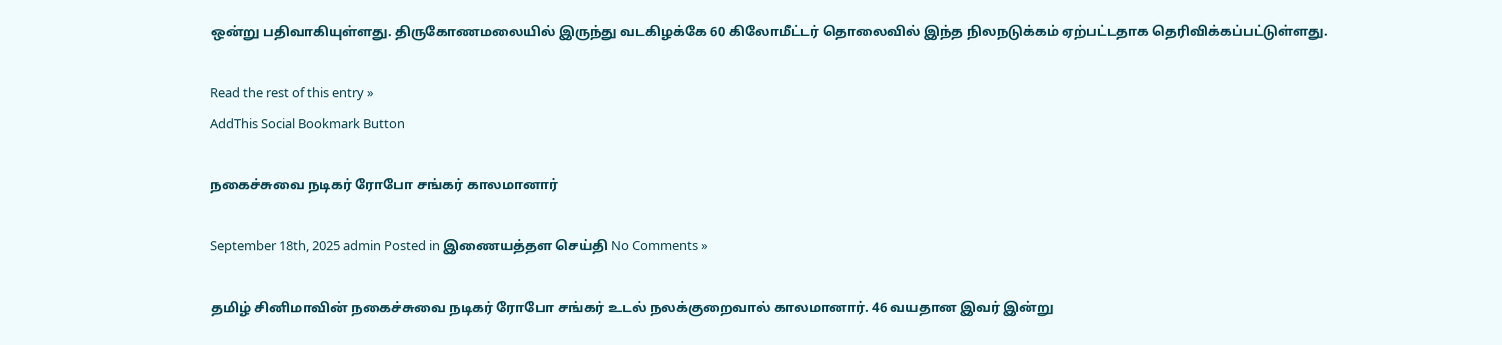ஒன்று பதிவாகியுள்ளது. திருகோணமலையில் இருந்து வடகிழக்கே 60 கிலோமீட்டர் தொலைவில் இந்த நிலநடுக்கம் ஏற்பட்டதாக தெரிவிக்கப்பட்டுள்ளது.

Read the rest of this entry »
AddThis Social Bookmark Button

நகைச்சுவை நடிகர் ரோபோ சங்கர் காலமானார்

September 18th, 2025 admin Posted in இணையத்தள செய்தி No Comments »

தமிழ் சினிமாவின் நகைச்சுவை நடிகர் ரோபோ சங்கர் உடல் நலக்குறைவால் காலமானார். 46 வயதான இவர் இன்று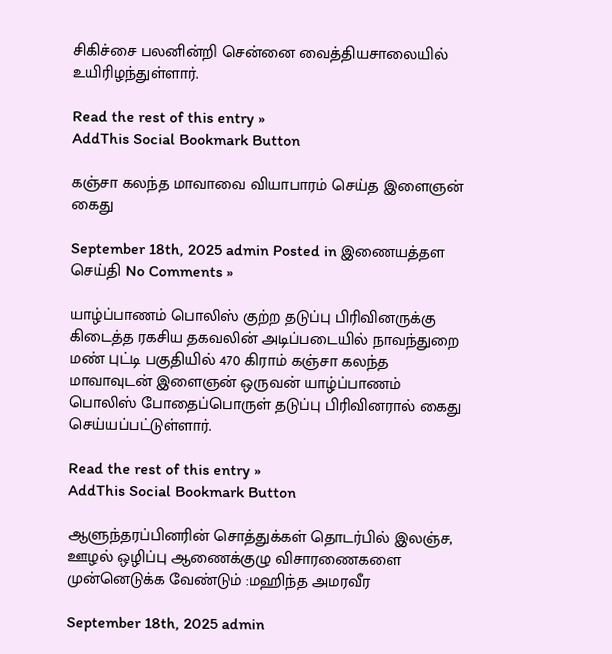சிகிச்சை பலனின்றி சென்னை வைத்தியசாலையில் உயிரிழந்துள்ளார்.

Read the rest of this entry »
AddThis Social Bookmark Button

கஞ்சா கலந்த மாவாவை வியாபாரம் செய்த இளைஞன் கைது

September 18th, 2025 admin Posted in இணையத்தள செய்தி No Comments »

யாழ்ப்பாணம் பொலிஸ் குற்ற தடுப்பு பிரிவினருக்கு கிடைத்த ரகசிய தகவலின் அடிப்படையில் நாவந்துறை மண் புட்டி பகுதியில் 470 கிராம் கஞ்சா கலந்த மாவாவுடன் இளைஞன் ஒருவன் யாழ்ப்பாணம் பொலிஸ் போதைப்பொருள் தடுப்பு பிரிவினரால் கைது செய்யப்பட்டுள்ளார்.

Read the rest of this entry »
AddThis Social Bookmark Button

ஆளுந்தரப்பினரின் சொத்துக்கள் தொடர்பில் இலஞ்ச, ஊழல் ஒழிப்பு ஆணைக்குழு விசாரணைகளை முன்னெடுக்க வேண்டும் :மஹிந்த அமரவீர

September 18th, 2025 admin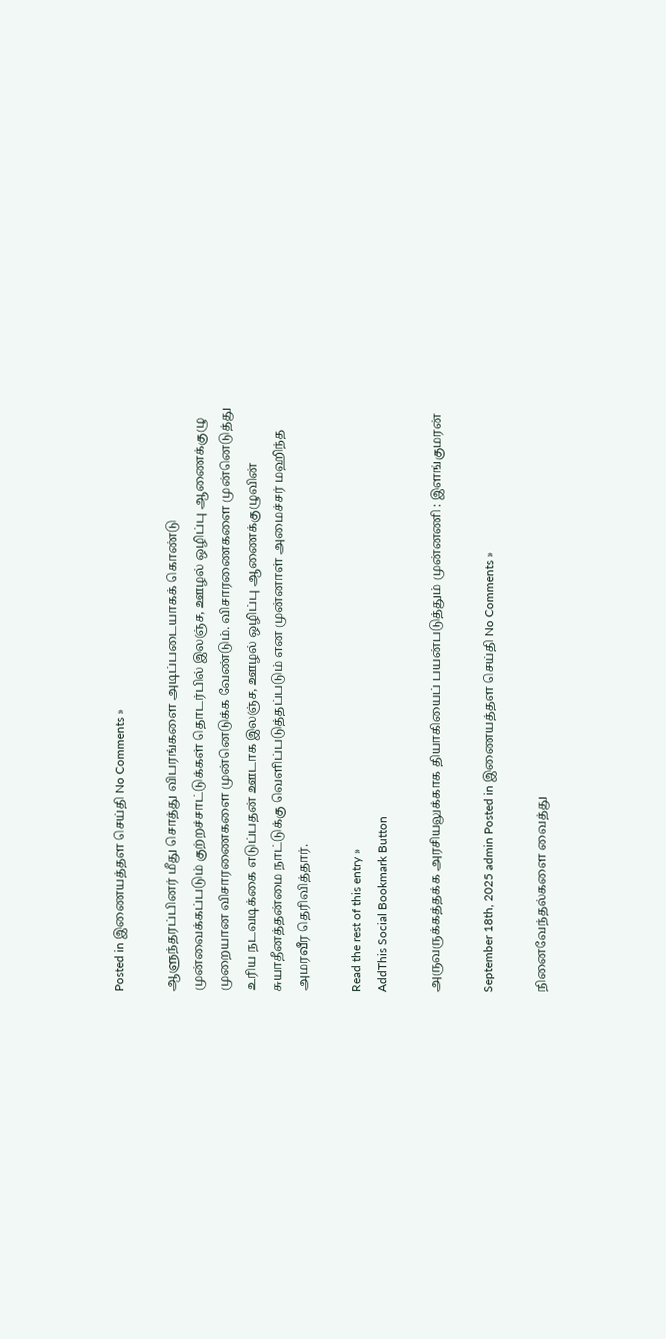Posted in இணையத்தள செய்தி No Comments »

ஆளுந்தரப்பினர் மீது சொத்து விபரங்களை அடிப்படையாகக் கொண்டு முன்வைக்கப்படும் குற்றச்சாட்டுக்கள் தொடர்பில் இலஞ்ச, ஊழல் ஒழிப்பு ஆணைக்குழு முறையான விசாரணைகளை முன்னெடுக்க வேண்டும். விசாரணைகளை முன்னெடுத்து உரிய நடவடிக்கை எடுப்பதன் ஊடாக இலஞ்ச, ஊழல் ஒழிப்பு ஆணைக்குழுவின் சுயாதீனத்தன்மை நாட்டுக்கு வெளிப்படுத்தப்படும் என முன்னாள் அமைச்சர் மஹிந்த அமரவீர தெரிவித்தார்.

Read the rest of this entry »
AddThis Social Bookmark Button

அருவருக்கத்தக்க அரசியலுக்காக தியாகியைப் பயன்படுத்தும் முன்னணி : இளங்குமரன்

September 18th, 2025 admin Posted in இணையத்தள செய்தி No Comments »

நினைவேந்தல்களை வைத்து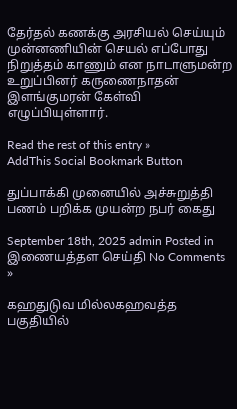தேர்தல் கணக்கு அரசியல் செய்யும் முன்னணியின் செயல் எப்போது நிறுத்தம் காணும் என நாடாளுமன்ற உறுப்பினர் கருணைநாதன் இளங்குமரன் கேள்வி எழுப்பியுள்ளார்.

Read the rest of this entry »
AddThis Social Bookmark Button

துப்பாக்கி முனையில் அச்சுறுத்தி பணம் பறிக்க முயன்ற நபர் கைது

September 18th, 2025 admin Posted in இணையத்தள செய்தி No Comments »

கஹதுடுவ மில்லகஹவத்த பகுதியில்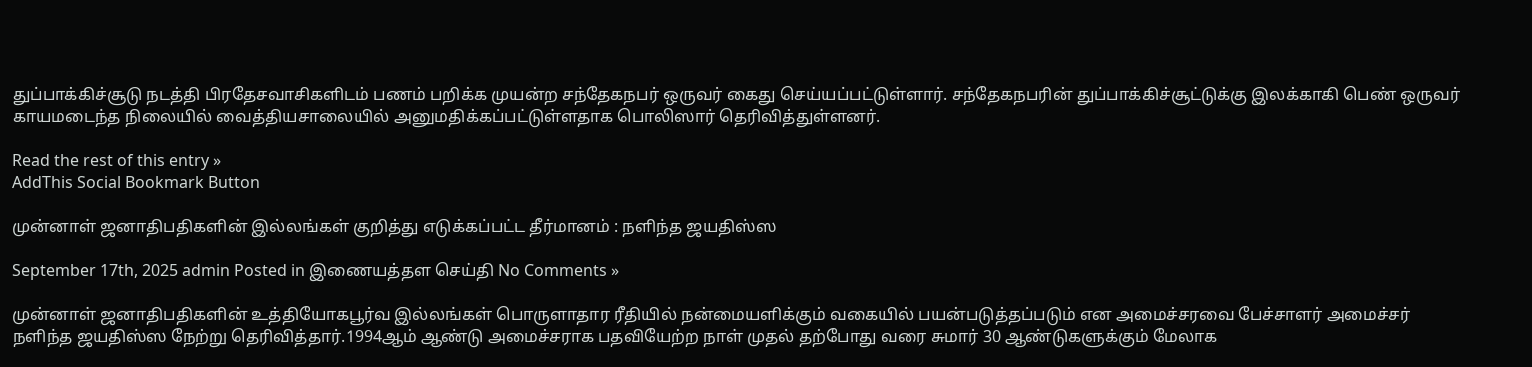துப்பாக்கிச்சூடு நடத்தி பிரதேசவாசிகளிடம் பணம் பறிக்க முயன்ற சந்தேகநபர் ஒருவர் கைது செய்யப்பட்டுள்ளார். சந்தேகநபரின் துப்பாக்கிச்சூட்டுக்கு இலக்காகி பெண் ஒருவர் காயமடைந்த நிலையில் வைத்தியசாலையில் அனுமதிக்கப்பட்டுள்ளதாக பொலிஸார் தெரிவித்துள்ளனர்.

Read the rest of this entry »
AddThis Social Bookmark Button

முன்னாள் ஜனாதிபதிகளின் இல்லங்கள் குறித்து எடுக்கப்பட்ட தீர்மானம் : நளிந்த ஜயதிஸ்ஸ

September 17th, 2025 admin Posted in இணையத்தள செய்தி No Comments »

முன்னாள் ஜனாதிபதிகளின் உத்தியோகபூர்வ இல்லங்கள் பொருளாதார ரீதியில் நன்மையளிக்கும் வகையில் பயன்படுத்தப்படும் என அமைச்சரவை பேச்சாளர் அமைச்சர் நளிந்த ஜயதிஸ்ஸ நேற்று தெரிவித்தார்.1994ஆம் ஆண்டு அமைச்சராக பதவியேற்ற நாள் முதல் தற்போது வரை சுமார் 30 ஆண்டுகளுக்கும் மேலாக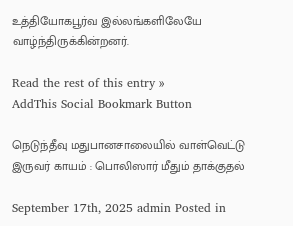உத்தியோகபூர்வ இல்லங்களிலேயே வாழ்ந்திருக்கின்றனர்.

Read the rest of this entry »
AddThis Social Bookmark Button

நெடுந்தீவு மதுபானசாலையில் வாள்வெட்டு இருவர் காயம் : பொலிஸார் மீதும் தாக்குதல்

September 17th, 2025 admin Posted in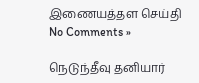இணையத்தள செய்தி No Comments »

நெடுந்தீவு தனியார்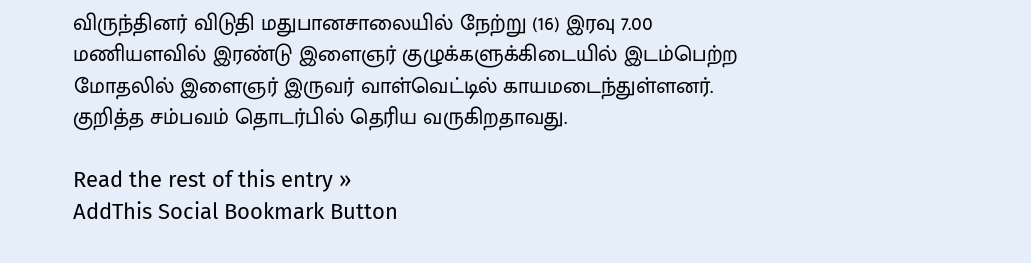விருந்தினர் விடுதி மதுபானசாலையில் நேற்று (16) இரவு 7.00 மணியளவில் இரண்டு இளைஞர் குழுக்களுக்கிடையில் இடம்பெற்ற மோதலில் இளைஞர் இருவர் வாள்வெட்டில் காயமடைந்துள்ளனர். குறித்த சம்பவம் தொடர்பில் தெரிய வருகிறதாவது.

Read the rest of this entry »
AddThis Social Bookmark Button